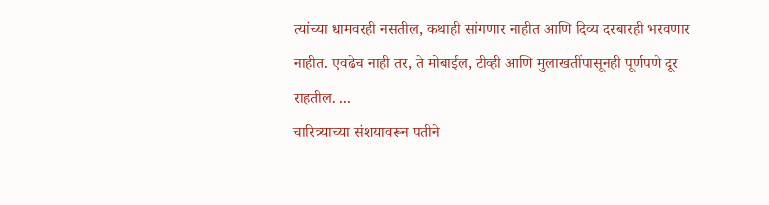त्यांच्या धामवरही नसतील, कथाही सांगणार नाहीत आणि दिव्य दरबारही भरवणार नाहीत. एवढेच नाही तर, ते मोबाईल, टीव्ही आणि मुलाखतींपासूनही पूर्णपणे दूर राहतील. ...
चारित्र्याच्या संशयावरून पतीने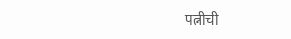पत्नीची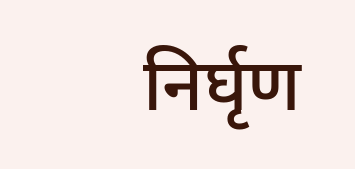निर्घृण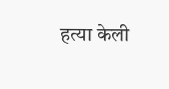हत्या केली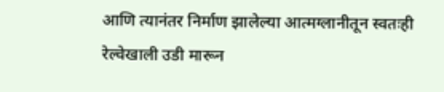आणि त्यानंतर निर्माण झालेल्या आत्मग्लानीतून स्वतःही रेल्वेखाली उडी मारून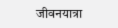जीवनयात्रा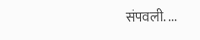संपवली. ...